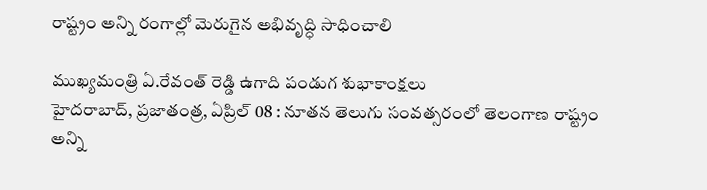రాష్ట్రం అన్ని రంగాల్లో మెరుగైన అభివృద్ధి సాధించాలి

ముఖ్యమంత్రి ఏ.రేవంత్‌ రెడ్డి ఉగాది పండుగ శుభాకాంక్షలు
హైదరాబాద్‌, ప్రజాతంత్ర, ఏప్రిల్‌ 08 : నూతన తెలుగు సంవత్సరంలో తెలంగాణ రాష్ట్రం అన్ని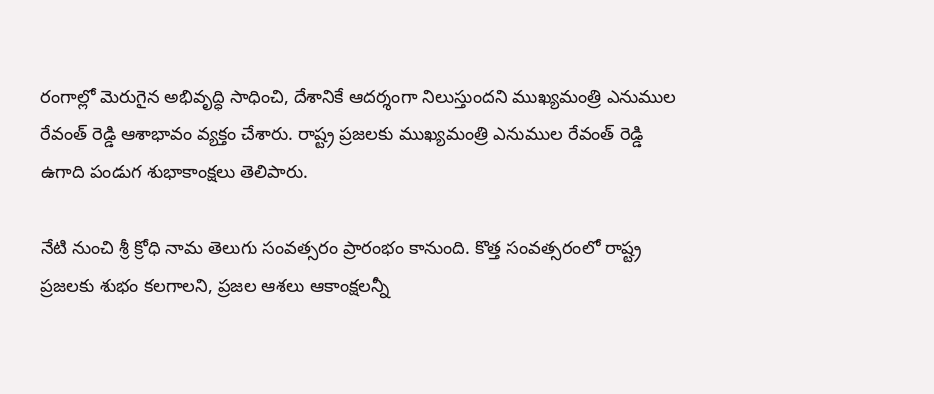రంగాల్లో మెరుగైన అభివృద్ధి సాధించి, దేశానికే ఆదర్శంగా నిలుస్తుందని ముఖ్యమంత్రి ఎనుముల రేవంత్‌ రెడ్డి ఆశాభావం వ్యక్తం చేశారు. రాష్ట్ర ప్రజలకు ముఖ్యమంత్రి ఎనుముల రేవంత్‌ రెడ్డి ఉగాది పండుగ శుభాకాంక్షలు తెలిపారు.

నేటి నుంచి శ్రీ క్రోధి నామ తెలుగు సంవత్సరం ప్రారంభం కానుంది. కొత్త సంవత్సరంలో రాష్ట్ర ప్రజలకు శుభం కలగాలని, ప్రజల ఆశలు ఆకాంక్షలన్నీ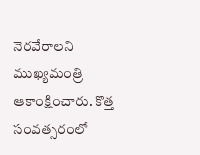నెరవేరాలని ముఖ్యమంత్రి ఆకాంక్షించారు. కొత్త సంవత్సరంలో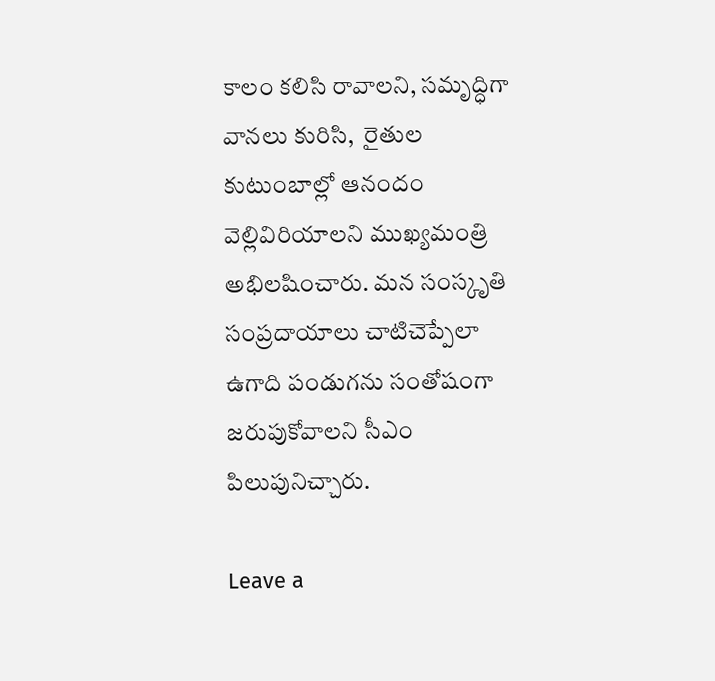కాలం కలిసి రావాలని, సమృద్ధిగా వానలు కురిసి,  రైతుల కుటుంబాల్లో ఆనందం వెల్లివిరియాలని ముఖ్యమంత్రి అభిలషించారు. మన సంస్కృతి సంప్రదాయాలు చాటిచెప్పేలా ఉగాది పండుగను సంతోషంగా జరుపుకోవాలని సీఎం పిలుపునిచ్చారు.

Leave a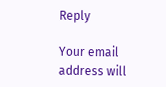Reply

Your email address will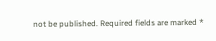not be published. Required fields are marked *